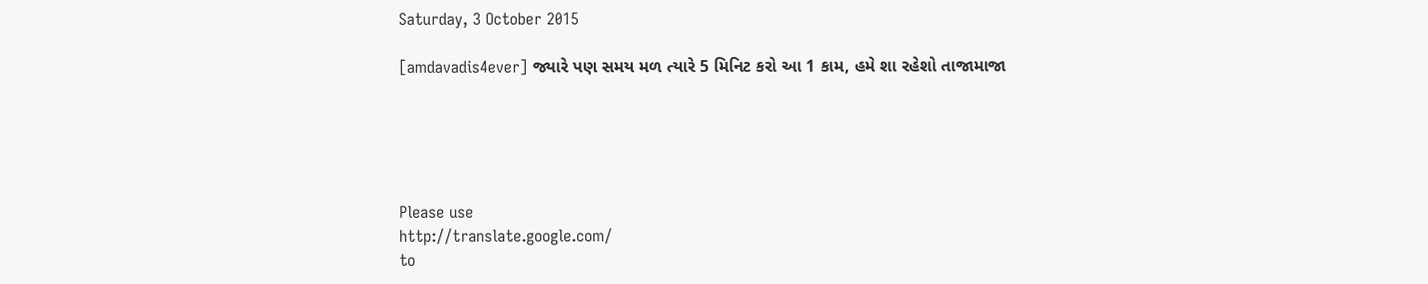Saturday, 3 October 2015

[amdavadis4ever] જ્યારે પણ સમય મળ ત્યારે 5 મિનિટ કરો આ 1 કામ, હમે શા રહેશો તાજામાજા





Please use
http://translate.google.com/
to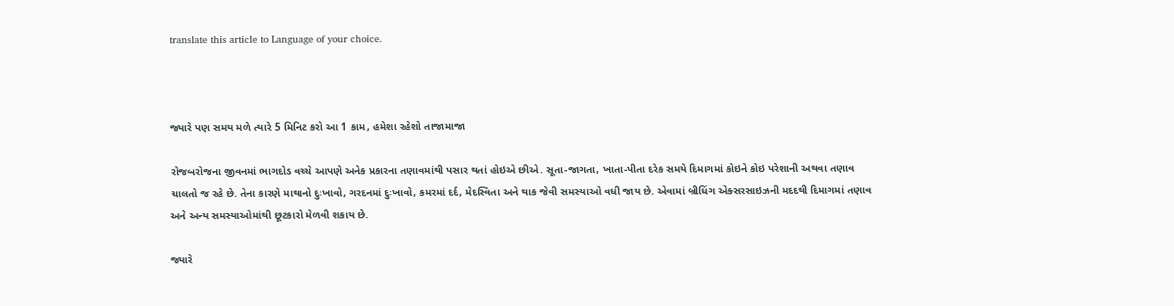translate this article to Language of your choice.



જ્યારે પણ સમય મળે ત્યારે 5 મિનિટ કરો આ 1 કામ, હમેશા રહેશો તાજામાજા

રોજબરોજના જીવનમાં ભાગદોડ વચ્ચે આપણે અનેક પ્રકારના તણાવમાંથી પસાર થતાં હોઇએ છીએ. સૂતા-જાગતા, ખાતા-પીતા દરેક સમયે દિમાગમાં કોઇને કોઇ પરેશાની અથવા તણાવ ચાલતો જ રહે છે. તેના કારણે માથાનો દુઃખાવો, ગરદનમાં દુઃખાવો, કમરમાં દર્દ, મેદસ્વિતા અને થાક જેવી સમસ્યાઓ વધી જાય છે. એવામાં બ્રીધિંગ એક્સરસાઇઝની મદદથી દિમાગમાં તણાવ અને અન્ય સમસ્યાઓમાંથી છૂટકારો મેળવી શકાય છે.

જ્યારે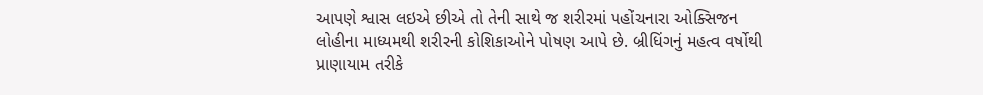આપણે શ્વાસ લઇએ છીએ તો તેની સાથે જ શરીરમાં પહોંચનારા ઓક્સિજન લોહીના માધ્યમથી શરીરની કોશિકાઓને પોષણ આપે છે. બ્રીધિંગનું મહત્વ વર્ષોથી પ્રાણાયામ તરીકે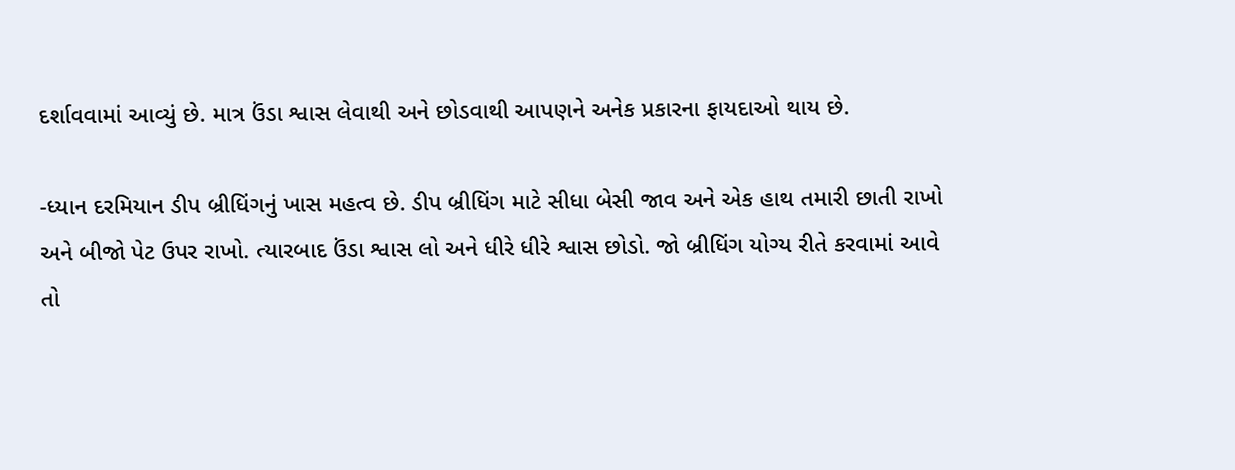દર્શાવવામાં આવ્યું છે. માત્ર ઉંડા શ્વાસ લેવાથી અને છોડવાથી આપણને અનેક પ્રકારના ફાયદાઓ થાય છે.

-ધ્યાન દરમિયાન ડીપ બ્રીધિંગનું ખાસ મહત્વ છે. ડીપ બ્રીધિંગ માટે સીધા બેસી જાવ અને એક હાથ તમારી છાતી રાખો અને બીજો પેટ ઉપર રાખો. ત્યારબાદ ઉંડા શ્વાસ લો અને ધીરે ધીરે શ્વાસ છોડો. જો બ્રીધિંગ યોગ્ય રીતે કરવામાં આવે તો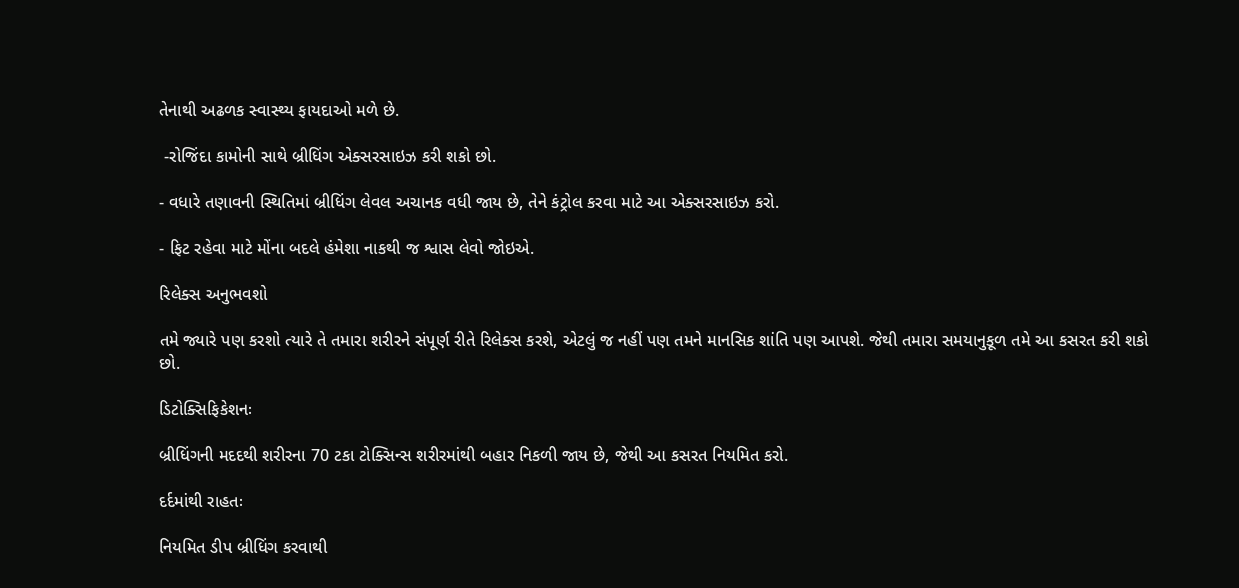તેનાથી અઢળક સ્વાસ્થ્ય ફાયદાઓ મળે છે.

 -રોજિંદા કામોની સાથે બ્રીધિંગ એક્સરસાઇઝ કરી શકો છો.

- વધારે તણાવની સ્થિતિમાં બ્રીધિંગ લેવલ અચાનક વધી જાય છે, તેને કંટ્રોલ કરવા માટે આ એક્સરસાઇઝ કરો.

- ફિટ રહેવા માટે મોંના બદલે હંમેશા નાકથી જ શ્વાસ લેવો જોઇએ.

રિલેક્સ અનુભવશો

તમે જ્યારે પણ કરશો ત્યારે તે તમારા શરીરને સંપૂર્ણ રીતે રિલેક્સ કરશે, એટલું જ નહીં પણ તમને માનસિક શાંતિ પણ આપશે. જેથી તમારા સમયાનુકૂળ તમે આ કસરત કરી શકો છો.

ડિટોક્સિફિકેશનઃ

બ્રીધિંગની મદદથી શરીરના 70 ટકા ટોક્સિન્સ શરીરમાંથી બહાર નિકળી જાય છે, જેથી આ કસરત નિયમિત કરો.

દર્દમાંથી રાહતઃ

નિયમિત ડીપ બ્રીધિંગ કરવાથી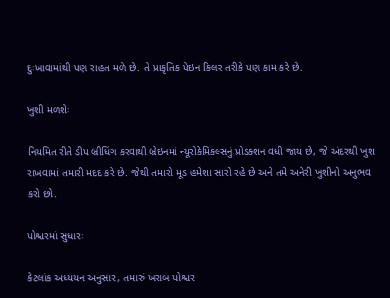દુઃખાવામાંથી પણ રાહત મળે છે. તે પ્રાકૃતિક પેઇન કિલર તરીકે પણ કામ કરે છે.

ખુશી મળશેઃ

નિયમિત રીતે ડીપ બ્રીધિંગ કરવાથી બ્રેઇનમાં ન્યૂરોકેમિકલ્સનું પ્રોડક્શન વધી જાય છે, જે અંદરથી ખુશ રાખવામાં તમારી મદદ કરે છે. જેથી તમારો મૂડ હમેશા સારો રહે છે અને તમે અનેરી ખુશીનો અનુભવ કરો છો.

પોશ્ચરમાં સુધારઃ

કેટલાંક અધ્યયન અનુસાર, તમારું ખરાબ પોશ્ચર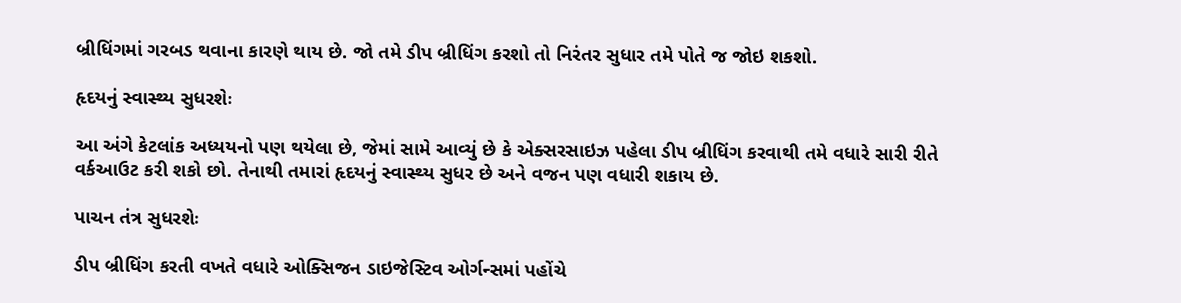બ્રીધિંગમાં ગરબડ થવાના કારણે થાય છે. જો તમે ડીપ બ્રીધિંગ કરશો તો નિરંતર સુધાર તમે પોતે જ જોઇ શકશો.

હૃદયનું સ્વાસ્થ્ય સુધરશેઃ

આ અંગે કેટલાંક અધ્યયનો પણ થયેલા છે, જેમાં સામે આવ્યું છે કે એક્સરસાઇઝ પહેલા ડીપ બ્રીધિંગ કરવાથી તમે વધારે સારી રીતે વર્કઆઉટ કરી શકો છો. તેનાથી તમારાં હૃદયનું સ્વાસ્થ્ય સુધર છે અને વજન પણ વધારી શકાય છે.

પાચન તંત્ર સુધરશેઃ

ડીપ બ્રીધિંગ કરતી વખતે વધારે ઓક્સિજન ડાઇજેસ્ટિવ ઓર્ગન્સમાં પહોંચે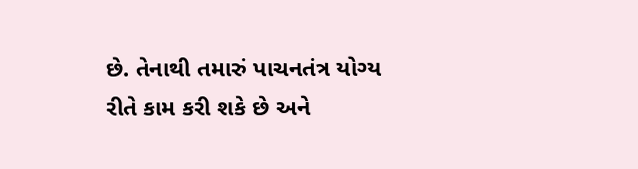છે. તેનાથી તમારું પાચનતંત્ર યોગ્ય રીતે કામ કરી શકે છે અને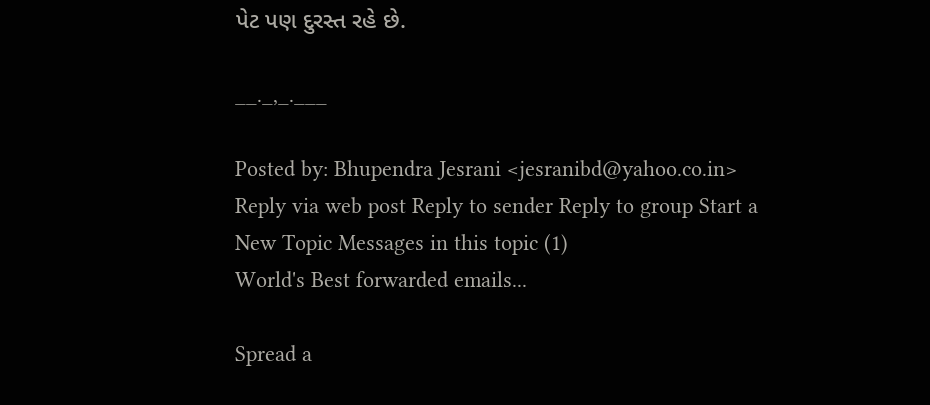પેટ પણ દુરસ્ત રહે છે.

__._,_.___

Posted by: Bhupendra Jesrani <jesranibd@yahoo.co.in>
Reply via web post Reply to sender Reply to group Start a New Topic Messages in this topic (1)
World's Best forwarded emails...

Spread a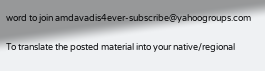word to join amdavadis4ever-subscribe@yahoogroups.com

To translate the posted material into your native/regional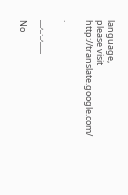language,
please visit http://translate.google.com/

.

__,_._,___

No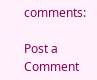comments:

Post a Comment